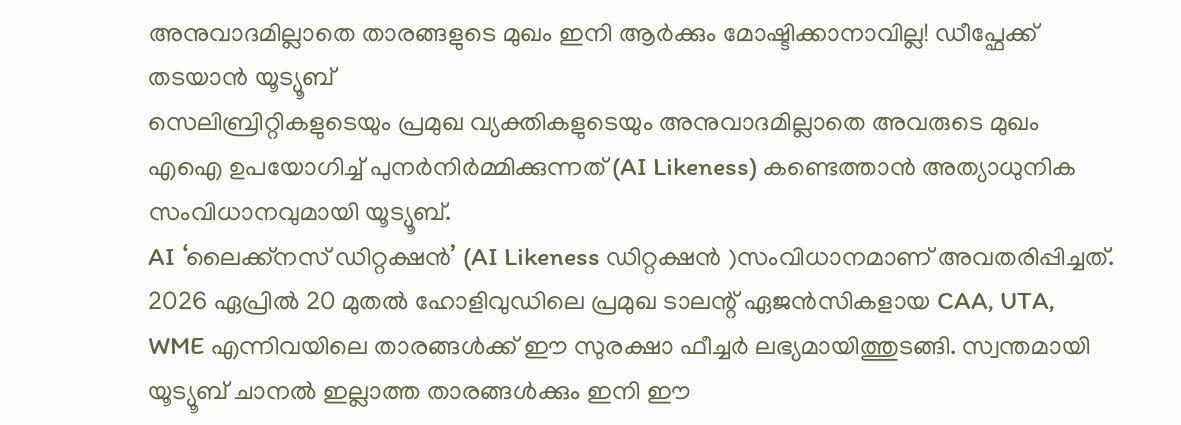അനുവാദമില്ലാതെ താരങ്ങളുടെ മുഖം ഇനി ആർക്കും മോഷ്ടിക്കാനാവില്ല! ഡീപ്ഫേക്ക് തടയാൻ യൂട്യൂബ്
സെലിബ്രിറ്റികളുടെയും പ്രമുഖ വ്യക്തികളുടെയും അനുവാദമില്ലാതെ അവരുടെ മുഖം എഐ ഉപയോഗിച്ച് പുനർനിർമ്മിക്കുന്നത് (AI Likeness) കണ്ടെത്താൻ അത്യാധുനിക സംവിധാനവുമായി യൂട്യൂബ്.
AI ‘ലൈക്ക്നസ് ഡിറ്റക്ഷൻ’ (AI Likeness ഡിറ്റക്ഷൻ )സംവിധാനമാണ് അവതരിപ്പിച്ചത്. 2026 ഏപ്രിൽ 20 മുതൽ ഹോളിവുഡിലെ പ്രമുഖ ടാലന്റ് ഏജൻസികളായ CAA, UTA, WME എന്നിവയിലെ താരങ്ങൾക്ക് ഈ സുരക്ഷാ ഫീച്ചർ ലഭ്യമായിത്തുടങ്ങി. സ്വന്തമായി യൂട്യൂബ് ചാനൽ ഇല്ലാത്ത താരങ്ങൾക്കും ഇനി ഈ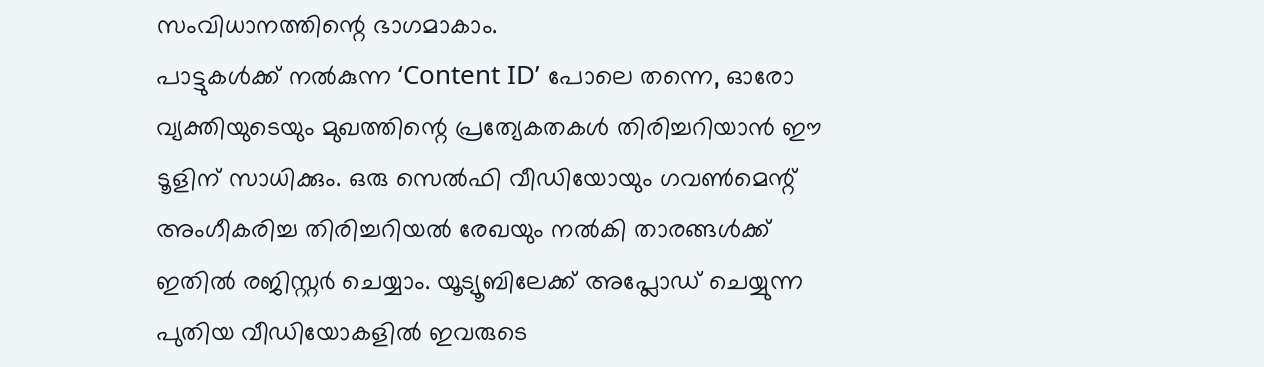സംവിധാനത്തിന്റെ ഭാഗമാകാം.
പാട്ടുകൾക്ക് നൽകുന്ന ‘Content ID’ പോലെ തന്നെ, ഓരോ വ്യക്തിയുടെയും മുഖത്തിന്റെ പ്രത്യേകതകൾ തിരിച്ചറിയാൻ ഈ ടൂളിന് സാധിക്കും. ഒരു സെൽഫി വീഡിയോയും ഗവൺമെന്റ് അംഗീകരിച്ച തിരിച്ചറിയൽ രേഖയും നൽകി താരങ്ങൾക്ക് ഇതിൽ രജിസ്റ്റർ ചെയ്യാം. യൂട്യൂബിലേക്ക് അപ്ലോഡ് ചെയ്യുന്ന പുതിയ വീഡിയോകളിൽ ഇവരുടെ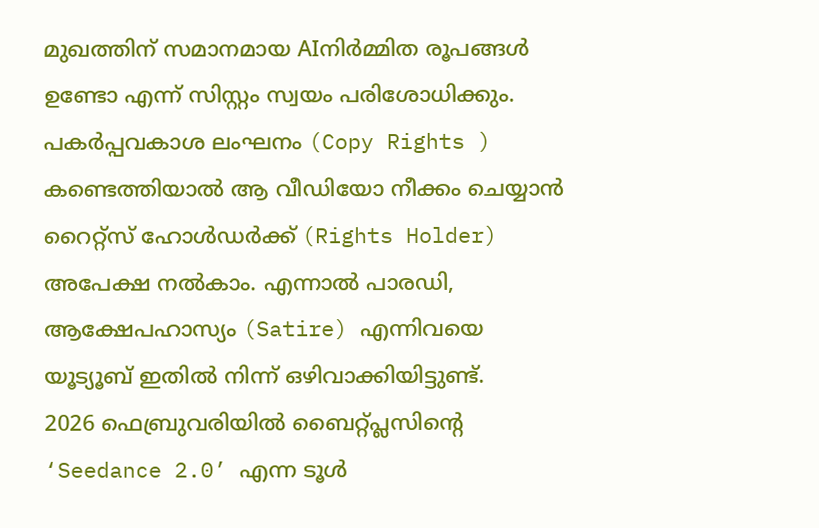മുഖത്തിന് സമാനമായ AIനിർമ്മിത രൂപങ്ങൾ ഉണ്ടോ എന്ന് സിസ്റ്റം സ്വയം പരിശോധിക്കും.
പകർപ്പവകാശ ലംഘനം (Copy Rights ) കണ്ടെത്തിയാൽ ആ വീഡിയോ നീക്കം ചെയ്യാൻ റൈറ്റ്സ് ഹോൾഡർക്ക് (Rights Holder) അപേക്ഷ നൽകാം. എന്നാൽ പാരഡി, ആക്ഷേപഹാസ്യം (Satire) എന്നിവയെ യൂട്യൂബ് ഇതിൽ നിന്ന് ഒഴിവാക്കിയിട്ടുണ്ട്.
2026 ഫെബ്രുവരിയിൽ ബൈറ്റ്പ്ലസിന്റെ ‘Seedance 2.0’ എന്ന ടൂൾ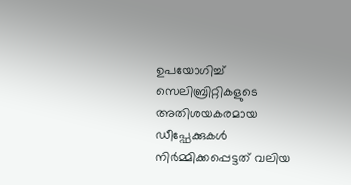ഉപയോഗിച്ച് സെലിബ്രിറ്റികളുടെ അതിശയകരമായ ഡീപ്ഫേക്കുകൾ നിർമ്മിക്കപ്പെട്ടത് വലിയ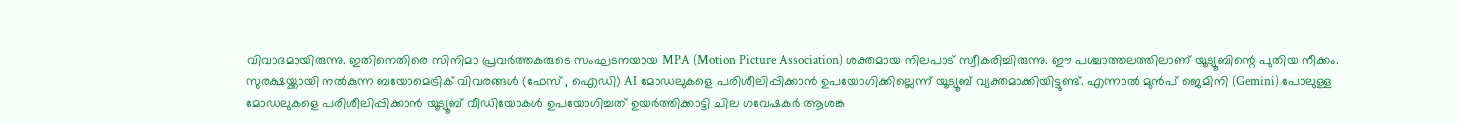വിവാദമായിരുന്നു. ഇതിനെതിരെ സിനിമാ പ്രവർത്തകരുടെ സംഘടനയായ MPA (Motion Picture Association) ശക്തമായ നിലപാട് സ്വീകരിച്ചിരുന്നു. ഈ പശ്ചാത്തലത്തിലാണ് യൂട്യൂബിന്റെ പുതിയ നീക്കം.
സുരക്ഷയ്ക്കായി നൽകുന്ന ബയോമെട്രിക് വിവരങ്ങൾ (ഫേസ് , ഐഡി) AI മോഡലുകളെ പരിശീലിപ്പിക്കാൻ ഉപയോഗിക്കില്ലെന്ന് യൂട്യൂബ് വ്യക്തമാക്കിയിട്ടുണ്ട്. എന്നാൽ മുൻപ് ജെമിനി (Gemini) പോലുള്ള മോഡലുകളെ പരിശീലിപ്പിക്കാൻ യൂട്യൂബ് വീഡിയോകൾ ഉപയോഗിച്ചത് ഉയർത്തിക്കാട്ടി ചില ഗവേഷകർ ആശങ്ക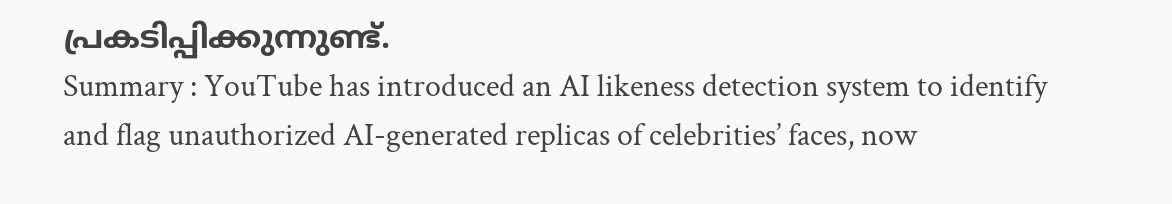പ്രകടിപ്പിക്കുന്നുണ്ട്.
Summary : YouTube has introduced an AI likeness detection system to identify and flag unauthorized AI-generated replicas of celebrities’ faces, now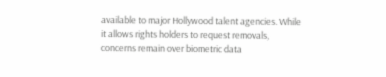available to major Hollywood talent agencies. While it allows rights holders to request removals, concerns remain over biometric data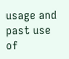usage and past use of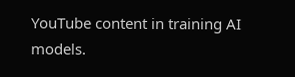YouTube content in training AI models.